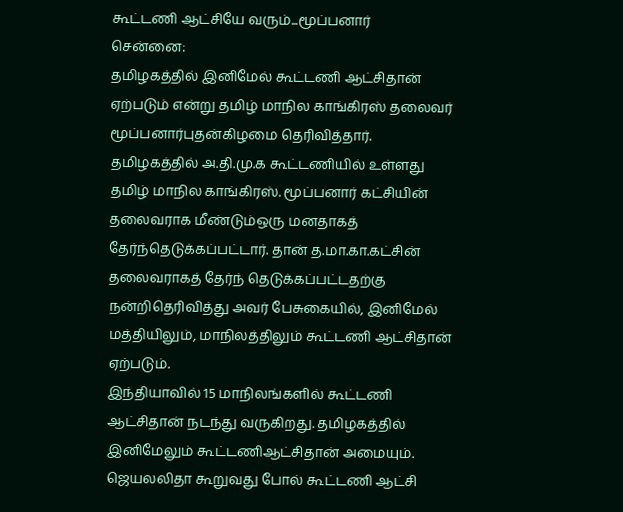கூட்டணி ஆட்சியே வரும்...மூப்பனார்
சென்னை:
தமிழகத்தில் இனிமேல் கூட்டணி ஆட்சிதான் ஏற்படும் என்று தமிழ் மாநில காங்கிரஸ் தலைவர் மூப்பனார்புதன்கிழமை தெரிவித்தார்.
தமிழகத்தில் அ.தி.மு.க கூட்டணியில் உள்ளது தமிழ் மாநில காங்கிரஸ். மூப்பனார் கட்சியின் தலைவராக மீண்டும்ஒரு மனதாகத் தேர்ந்தெடுக்கப்பட்டார். தான் த.மா.கா.கட்சின் தலைவராகத் தேர்ந் தெடுக்கப்பட்டதற்கு நன்றிதெரிவித்து அவர் பேசுகையில், இனிமேல் மத்தியிலும், மாநிலத்திலும் கூட்டணி ஆட்சிதான் ஏற்படும்.
இந்தியாவில் 15 மாநிலங்களில் கூட்டணி ஆட்சிதான் நடந்து வருகிறது. தமிழகத்தில் இனிமேலும் கூட்டணிஆட்சிதான் அமையும். ஜெயலலிதா கூறுவது போல் கூட்டணி ஆட்சி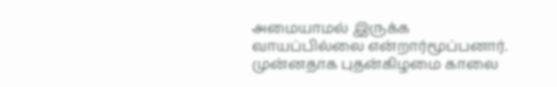அமையாமல் இருக்க வாயப்பில்லை என்றார்மூப்பனார்.
முன்னதாக புதன்கிழமை காலை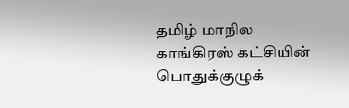தமிழ் மாநில காங்கிரஸ் கட்சியின் பொதுக்குழுக்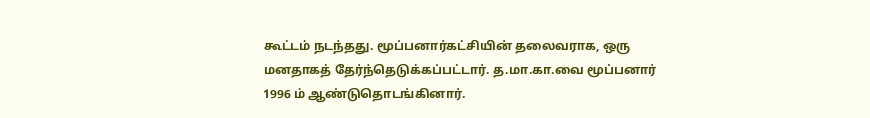கூட்டம் நடந்தது. மூப்பனார்கட்சியின் தலைவராக, ஒரு மனதாகத் தேர்ந்தெடுக்கப்பட்டார். த.மா.கா.வை மூப்பனார் 1996 ம் ஆண்டுதொடங்கினார்.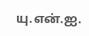யு.என்.ஐ.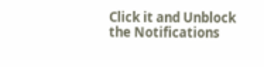Click it and Unblock the Notifications